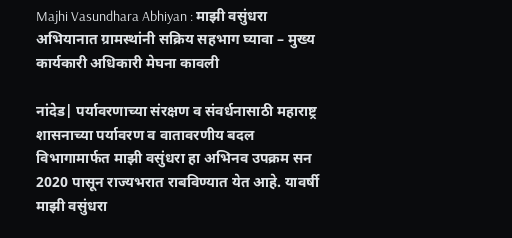Majhi Vasundhara Abhiyan : माझी वसुंधरा अभियानात ग्रामस्थांनी सक्रिय सहभाग घ्यावा – मुख्य कार्यकारी अधिकारी मेघना कावली

नांदेड| पर्यावरणाच्या संरक्षण व संवर्धनासाठी महाराष्ट्र शासनाच्या पर्यावरण व वातावरणीय बदल विभागामार्फत माझी वसुंधरा हा अभिनव उपक्रम सन 2020 पासून राज्यभरात राबविण्यात येत आहे. यावर्षी माझी वसुंधरा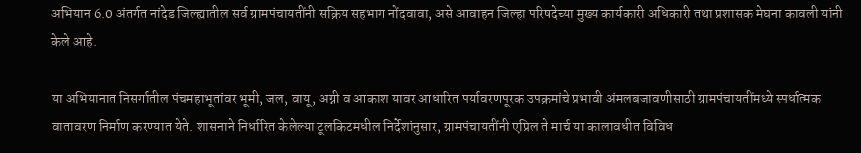अभियान 6.0 अंतर्गत नांदेड जिल्ह्यातील सर्व ग्रामपंचायतींनी सक्रिय सहभाग नोंदवावा, असे आवाहन जिल्‍हा परिषदेच्‍या मुख्य कार्यकारी अधिकारी तथा प्रशासक मेघना कावली यांनी केले आहे.

या अभियानात निसर्गातील पंचमहाभूतांवर भूमी, जल, वायू, अग्नी व आकाश यावर आधारित पर्यावरणपूरक उपक्रमांचे प्रभावी अंमलबजावणीसाठी ग्रामपंचायतींमध्ये स्‍पर्धात्‍मक वातावरण निर्माण करण्यात येते. शासनाने निर्धारित केलेल्या टूलकिटमधील निर्देशांनुसार, ग्रामपंचायतींनी एप्रिल ते मार्च या कालावधीत विविध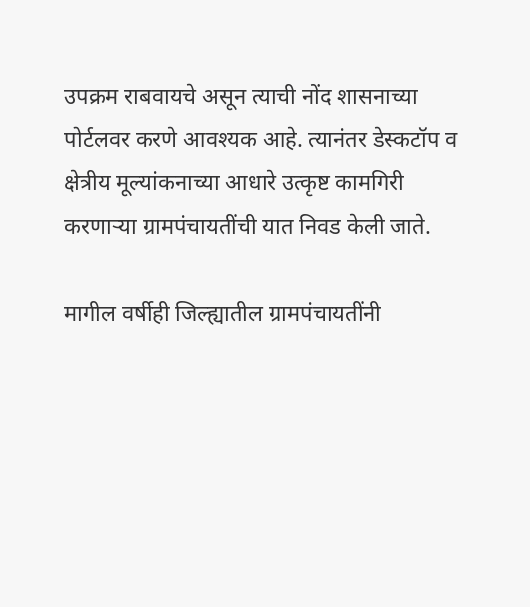उपक्रम राबवायचे असून त्याची नोंद शासनाच्या पोर्टलवर करणे आवश्यक आहे. त्यानंतर डेस्कटॉप व क्षेत्रीय मूल्यांकनाच्या आधारे उत्कृष्ट कामगिरी करणाऱ्या ग्रामपंचायतींची यात निवड केली जाते.

मागील वर्षीही जिल्ह्यातील ग्रामपंचायतींनी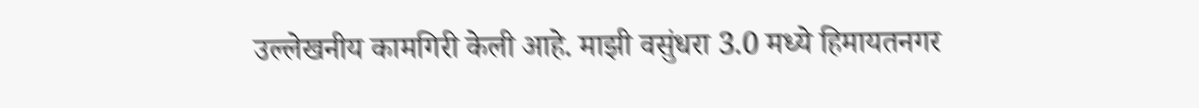उल्लेखनीय कामगिरी केली आहे. माझी वसुंधरा 3.0 मध्ये हिमायतनगर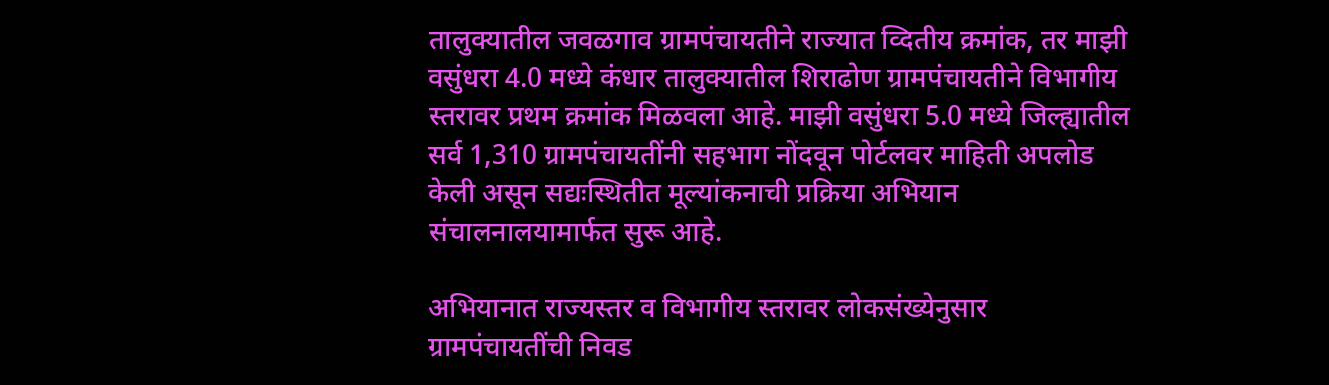तालुक्यातील जवळगाव ग्रामपंचायतीने राज्यात व्दितीय क्रमांक, तर माझी वसुंधरा 4.0 मध्ये कंधार तालुक्यातील शिराढोण ग्रामपंचायतीने विभागीय स्तरावर प्रथम क्रमांक मिळवला आहे. माझी वसुंधरा 5.0 मध्ये जिल्ह्यातील सर्व 1,310 ग्रामपंचायतींनी सहभाग नोंदवून पोर्टलवर माहिती अपलोड केली असून सद्यःस्थितीत मूल्यांकनाची प्रक्रिया अभियान संचालनालयामार्फत सुरू आहे.

अभियानात राज्यस्तर व विभागीय स्तरावर लोकसंख्येनुसार ग्रामपंचायतींची निवड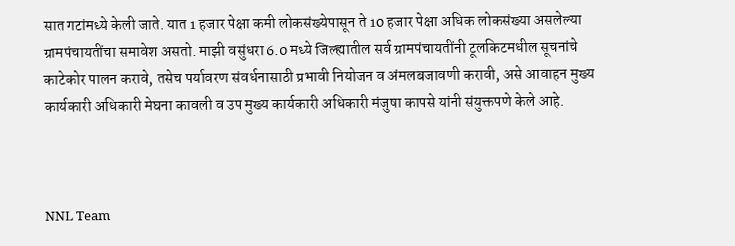सात गटांमध्ये केली जाते. यात 1 हजार पेक्षा कमी लोकसंख्येपासून ते 10 हजार पेक्षा अधिक लोकसंख्या असलेल्या ग्रामपंचायतींचा समावेश असतो. माझी वसुंधरा 6.0 मध्ये जिल्ह्यातील सर्व ग्रामपंचायतींनी टूलकिटमधील सूचनांचे काटेकोर पालन करावे, तसेच पर्यावरण संवर्धनासाठी प्रभावी नियोजन व अंमलबजावणी करावी, असे आवाहन मुख्य कार्यकारी अधिकारी मेघना कावली व उप मुख्य कार्यकारी अधिकारी मंजुषा कापसे यांनी संयुक्तपणे केले आहे.



NNL Team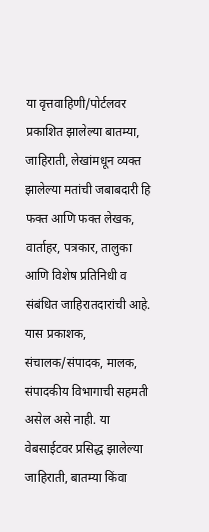या वृत्तवाहिणी/पोर्टलवर प्रकाशित झालेल्या बातम्या, जाहिराती, लेखांमधून व्यक्त झालेल्या मतांची जबाबदारी हि फक्त आणि फक्त लेखक, वार्ताहर, पत्रकार, तालुका आणि विशेष प्रतिनिधी व संबंधित जाहिरातदारांची आहे. यास प्रकाशक, संचालक/संपादक, मालक, संपादकीय विभागाची सहमती असेल असे नाही. या वेबसाईटवर प्रसिद्ध झालेल्या जाहिराती, बातम्या किंवा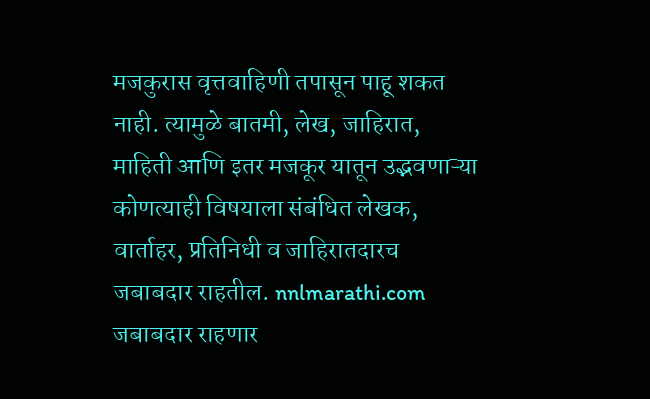मजकुरास वृत्तवाहिणी तपासून पाहू शकत नाही. त्यामुळे बातमी, लेख, जाहिरात, माहिती आणि इतर मजकूर यातून उद्भवणाऱ्या कोणत्याही विषयाला संबंधित लेखक, वार्ताहर, प्रतिनिधी व जाहिरातदारच जबाबदार राहतील. nnlmarathi.com जबाबदार राहणार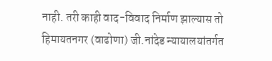नाही. तरी काही वाद-विवाद निर्माण झाल्यास तो हिमायतनगर (वाढोणा) जी.नांदेड न्यायालयांतर्गत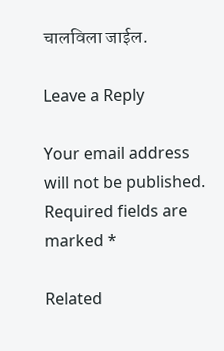चालविला जाईल.

Leave a Reply

Your email address will not be published. Required fields are marked *

Related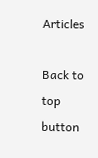Articles

Back to top button